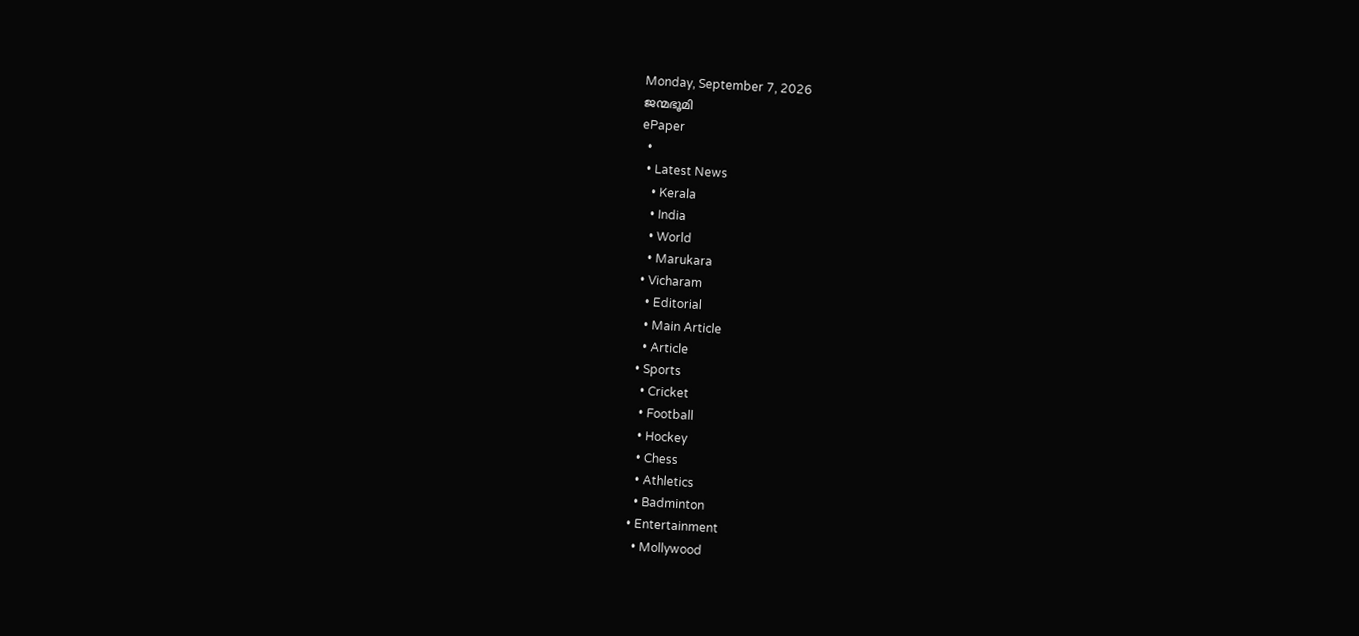Monday, September 7, 2026
ജന്മഭൂമി
ePaper
  •
  • Latest News
    • Kerala
    • India
    • World
    • Marukara
  • Vicharam
    • Editorial
    • Main Article
    • Article
  • Sports
    • Cricket
    • Football
    • Hockey
    • Chess
    • Athletics
    • Badminton
  • Entertainment
    • Mollywood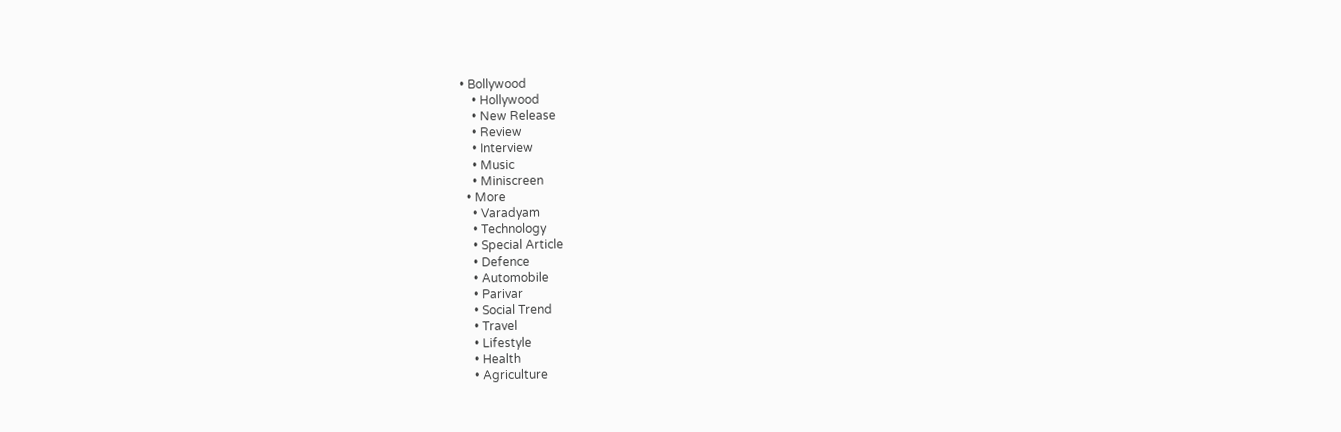• Bollywood
    • Hollywood
    • New Release
    • Review
    • Interview
    • Music
    • Miniscreen
  • More
    • Varadyam
    • Technology
    • Special Article
    • Defence
    • Automobile
    • Parivar
    • Social Trend
    • Travel
    • Lifestyle
    • Health
    • Agriculture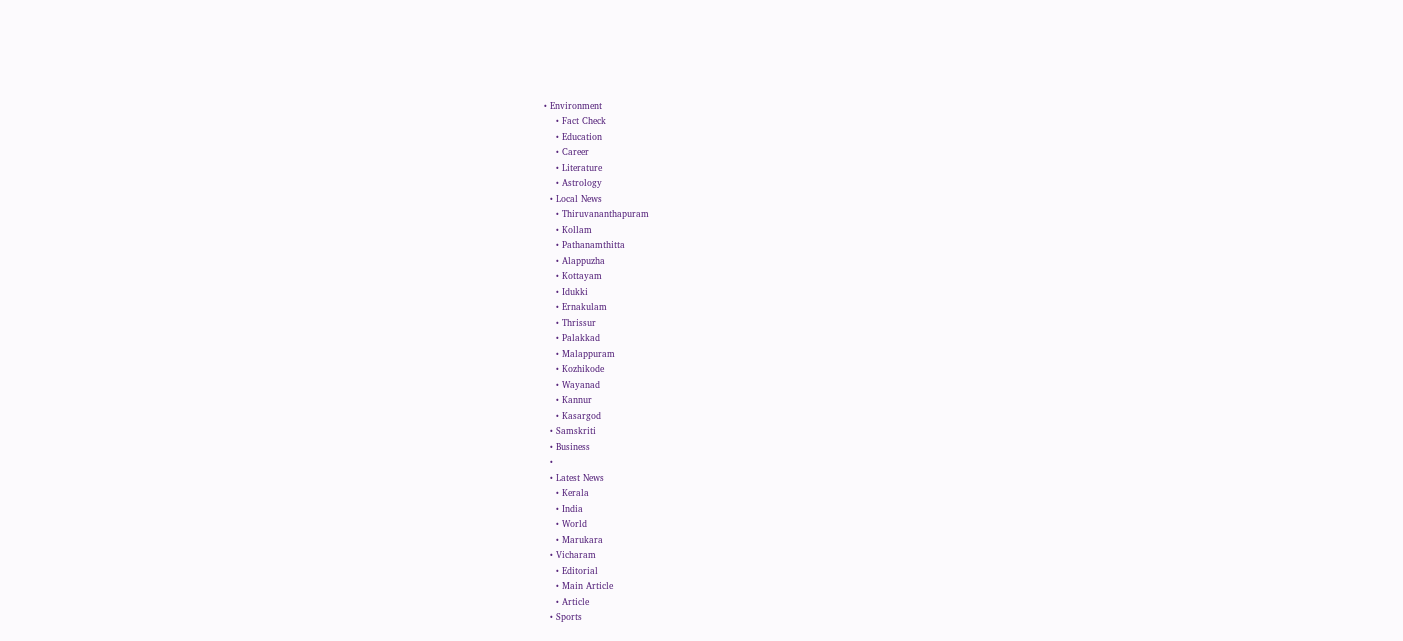• Environment
    • Fact Check
    • Education
    • Career
    • Literature
    • Astrology
  • Local News
    • Thiruvananthapuram
    • Kollam
    • Pathanamthitta
    • Alappuzha
    • Kottayam
    • Idukki
    • Ernakulam
    • Thrissur
    • Palakkad
    • Malappuram
    • Kozhikode
    • Wayanad
    • Kannur
    • Kasargod
  • Samskriti
  • Business
  •
  • Latest News
    • Kerala
    • India
    • World
    • Marukara
  • Vicharam
    • Editorial
    • Main Article
    • Article
  • Sports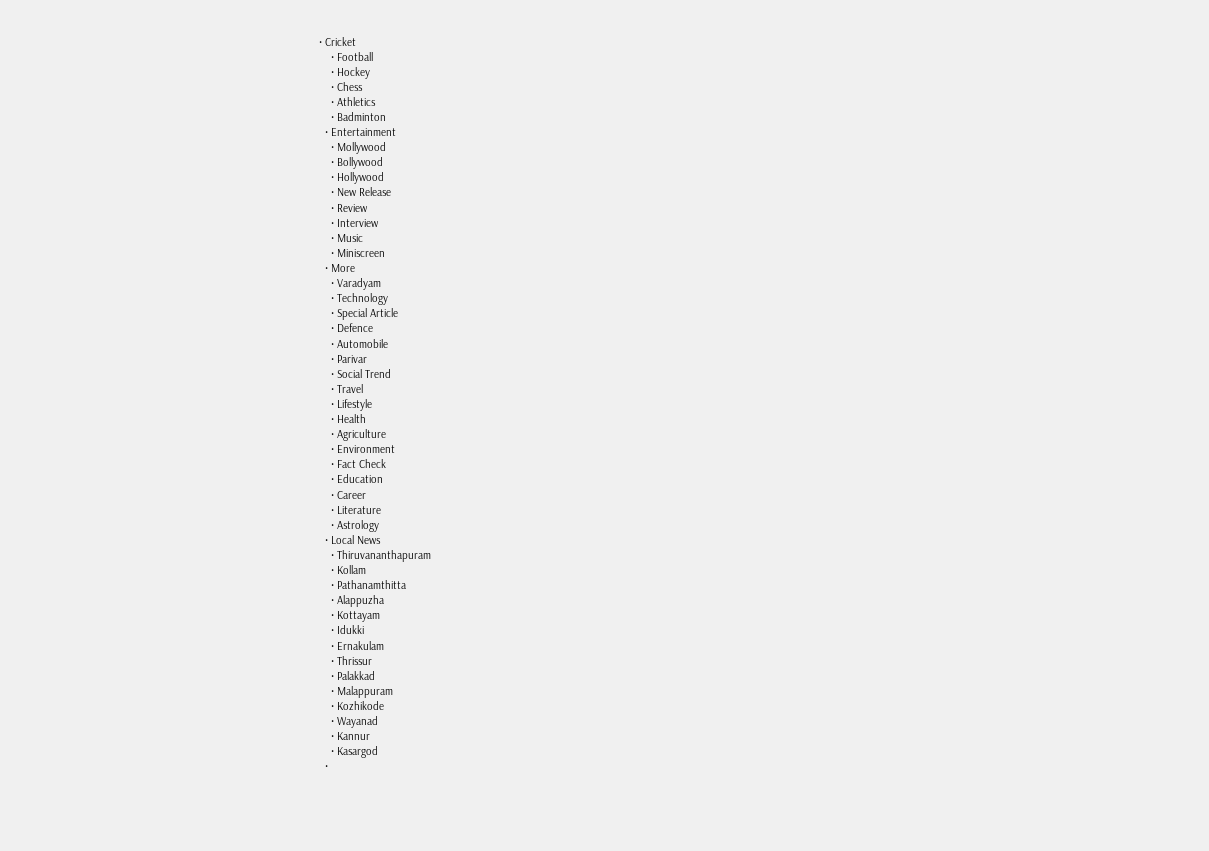• Cricket
    • Football
    • Hockey
    • Chess
    • Athletics
    • Badminton
  • Entertainment
    • Mollywood
    • Bollywood
    • Hollywood
    • New Release
    • Review
    • Interview
    • Music
    • Miniscreen
  • More
    • Varadyam
    • Technology
    • Special Article
    • Defence
    • Automobile
    • Parivar
    • Social Trend
    • Travel
    • Lifestyle
    • Health
    • Agriculture
    • Environment
    • Fact Check
    • Education
    • Career
    • Literature
    • Astrology
  • Local News
    • Thiruvananthapuram
    • Kollam
    • Pathanamthitta
    • Alappuzha
    • Kottayam
    • Idukki
    • Ernakulam
    • Thrissur
    • Palakkad
    • Malappuram
    • Kozhikode
    • Wayanad
    • Kannur
    • Kasargod
  •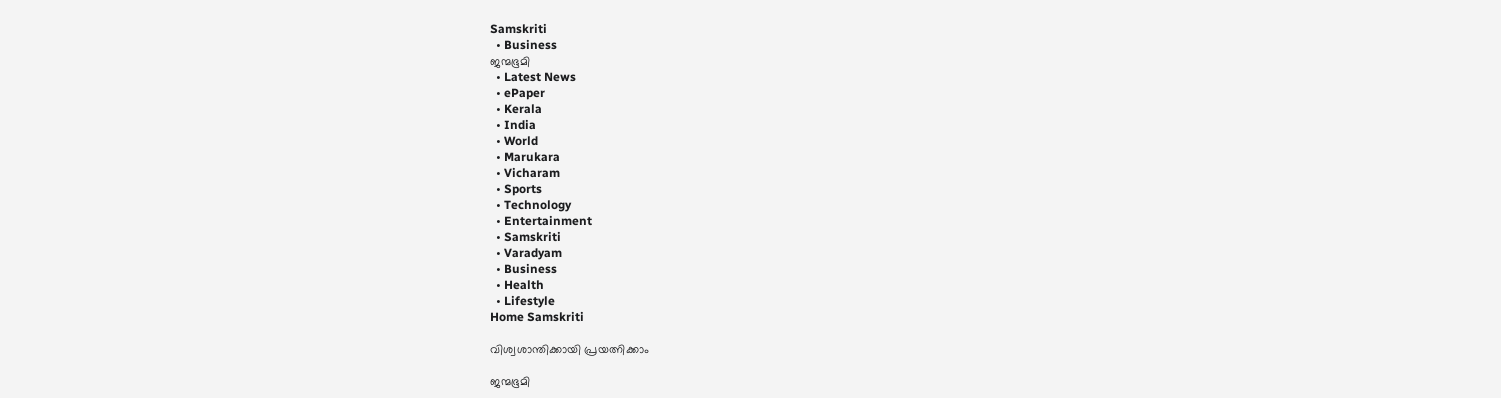Samskriti
  • Business
ജന്മഭൂമി
  • Latest News
  • ePaper
  • Kerala
  • India
  • World
  • Marukara
  • Vicharam
  • Sports
  • Technology
  • Entertainment
  • Samskriti
  • Varadyam
  • Business
  • Health
  • Lifestyle
Home Samskriti

വിശ്വശാന്തിക്കായി പ്രയത്നിക്കാം

ജന്മഭൂമി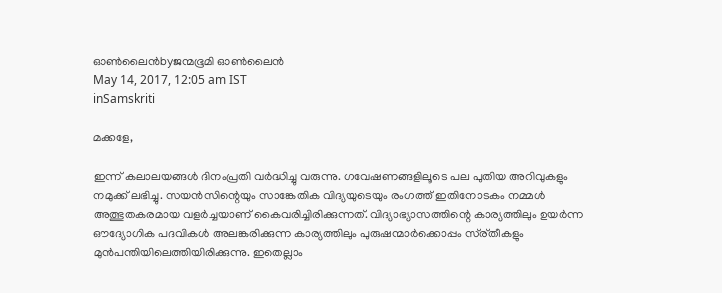ഓണ്‍ലൈന്‍byജന്മഭൂമി ഓണ്‍ലൈന്‍
May 14, 2017, 12:05 am IST
inSamskriti

മക്കളേ,

ഇന്ന് കലാലയങ്ങള്‍ ദിനംപ്രതി വര്‍ദ്ധിച്ചു വരുന്നു. ഗവേഷണങ്ങളിലൂടെ പല പുതിയ അറിവുകളും നമുക്ക് ലഭിച്ചു. സയന്‍സിന്റെയും സാങ്കേതിക വിദ്യയുടെയും രംഗത്ത് ഇതിനോടകം നമ്മള്‍ അത്ഭുതകരമായ വളര്‍ച്ചയാണ് കൈവരിച്ചിരിക്കുന്നത്. വിദ്യാഭ്യാസത്തിന്റെ കാര്യത്തിലും ഉയര്‍ന്ന ഔദ്യോഗിക പദവികള്‍ അലങ്കരിക്കുന്ന കാര്യത്തിലും പുരുഷന്മാര്‍ക്കൊപ്പം സ്ര്തീകളും മുന്‍പന്തിയിലെത്തിയിരിക്കുന്നു. ഇതെല്ലാം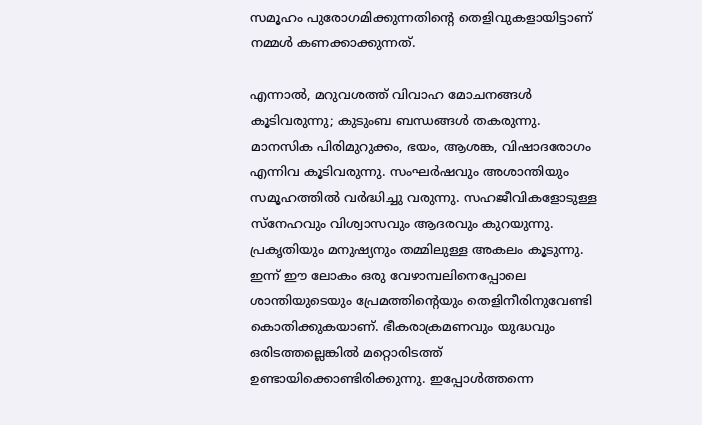സമൂഹം പുരോഗമിക്കുന്നതിന്റെ തെളിവുകളായിട്ടാണ് നമ്മള്‍ കണക്കാക്കുന്നത്.

എന്നാല്‍, മറുവശത്ത് വിവാഹ മോചനങ്ങള്‍ കൂടിവരുന്നു; കുടുംബ ബന്ധങ്ങള്‍ തകരുന്നു. മാനസിക പിരിമുറുക്കം, ഭയം, ആശങ്ക, വിഷാദരോഗം എന്നിവ കൂടിവരുന്നു. സംഘര്‍ഷവും അശാന്തിയും സമൂഹത്തില്‍ വര്‍ദ്ധിച്ചു വരുന്നു. സഹജീവികളോടുള്ള സ്‌നേഹവും വിശ്വാസവും ആദരവും കുറയുന്നു. പ്രകൃതിയും മനുഷ്യനും തമ്മിലുള്ള അകലം കൂടുന്നു. ഇന്ന് ഈ ലോകം ഒരു വേഴാമ്പലിനെപ്പോലെ ശാന്തിയുടെയും പ്രേമത്തിന്റെയും തെളിനീരിനുവേണ്ടി കൊതിക്കുകയാണ്. ഭീകരാക്രമണവും യുദ്ധവും ഒരിടത്തല്ലെങ്കില്‍ മറ്റൊരിടത്ത് ഉണ്ടായിക്കൊണ്ടിരിക്കുന്നു. ഇപ്പോള്‍ത്തന്നെ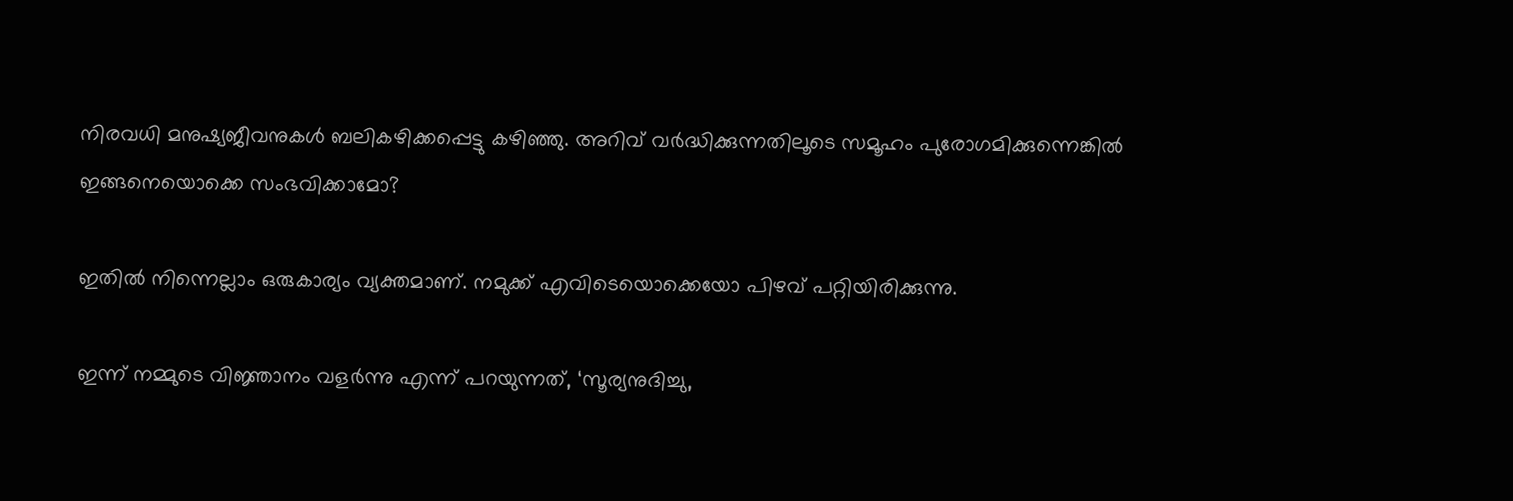നിരവധി മനുഷ്യജീവനുകള്‍ ബലികഴിക്കപ്പെട്ടു കഴിഞ്ഞു. അറിവ് വര്‍ദ്ധിക്കുന്നതിലൂടെ സമൂഹം പുരോഗമിക്കുന്നെങ്കില്‍ ഇങ്ങനെയൊക്കെ സംഭവിക്കാമോ?

ഇതില്‍ നിന്നെല്ലാം ഒരുകാര്യം വ്യക്തമാണ്. നമുക്ക് എവിടെയൊക്കെയോ പിഴവ് പറ്റിയിരിക്കുന്നു.

ഇന്ന് നമ്മുടെ വിജ്ഞാനം വളര്‍ന്നു എന്ന് പറയുന്നത്, ‘സൂര്യനുദിച്ചു,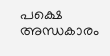പക്ഷെ അന്ധകാരം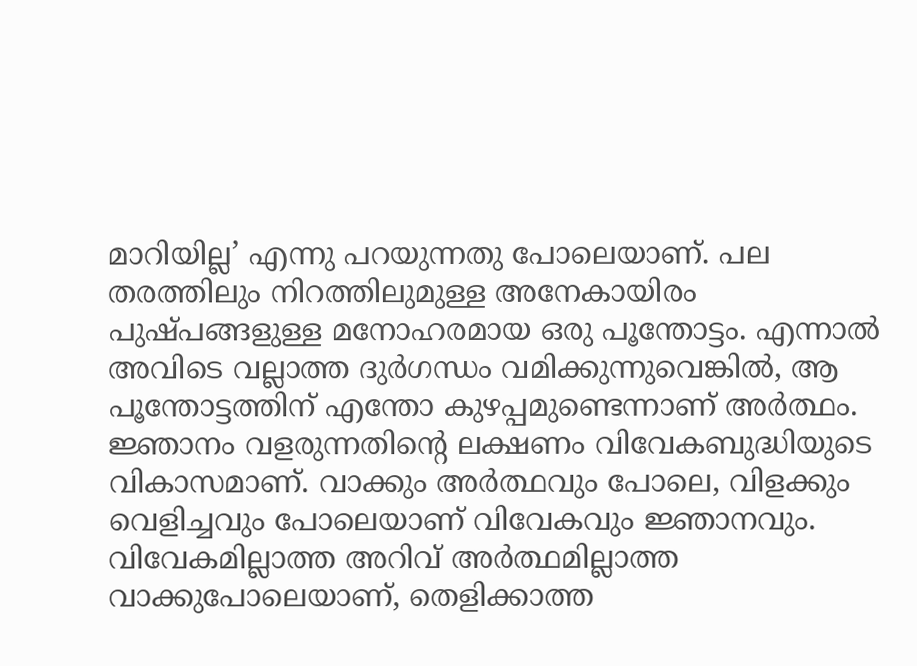മാറിയില്ല’ എന്നു പറയുന്നതു പോലെയാണ്. പല തരത്തിലും നിറത്തിലുമുള്ള അനേകായിരം പുഷ്പങ്ങളുള്ള മനോഹരമായ ഒരു പൂന്തോട്ടം. എന്നാല്‍ അവിടെ വല്ലാത്ത ദുര്‍ഗന്ധം വമിക്കുന്നുവെങ്കില്‍, ആ പൂന്തോട്ടത്തിന് എന്തോ കുഴപ്പമുണ്ടെന്നാണ് അര്‍ത്ഥം. ജ്ഞാനം വളരുന്നതിന്റെ ലക്ഷണം വിവേകബുദ്ധിയുടെ വികാസമാണ്. വാക്കും അര്‍ത്ഥവും പോലെ, വിളക്കും വെളിച്ചവും പോലെയാണ് വിവേകവും ജ്ഞാനവും. വിവേകമില്ലാത്ത അറിവ് അര്‍ത്ഥമില്ലാത്ത വാക്കുപോലെയാണ്, തെളിക്കാത്ത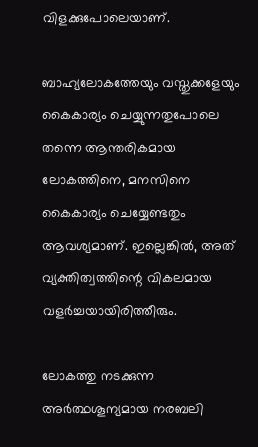വിളക്കുപോലെയാണ്.

ബാഹ്യലോകത്തേയും വസ്തുക്കളേയും കൈകാര്യം ചെയ്യുന്നതുപോലെ തന്നെ ആന്തരികമായ ലോകത്തിനെ, മനസിനെ കൈകാര്യം ചെയ്യേണ്ടതും ആവശ്യമാണ്. ഇല്ലെങ്കില്‍, അത് വ്യക്തിത്വത്തിന്റെ വികലമായ വളര്‍ച്ചയായിരിത്തീരും.

ലോകത്തു നടക്കുന്ന അര്‍ത്ഥശൂന്യമായ നരബലി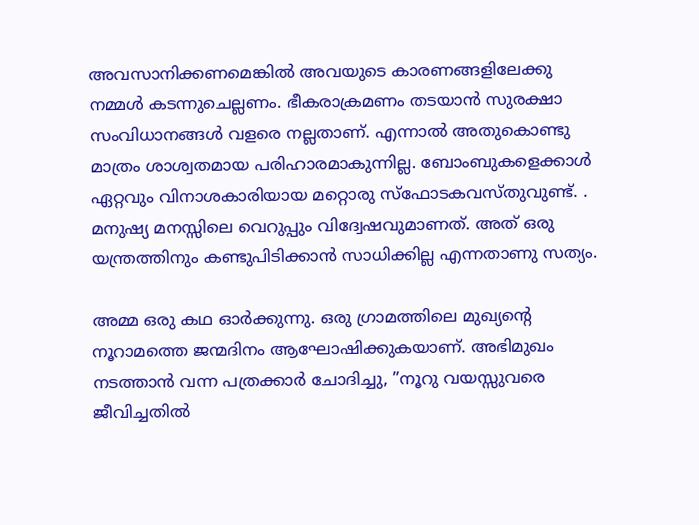അവസാനിക്കണമെങ്കില്‍ അവയുടെ കാരണങ്ങളിലേക്കു നമ്മള്‍ കടന്നുചെല്ലണം. ഭീകരാക്രമണം തടയാന്‍ സുരക്ഷാ സംവിധാനങ്ങള്‍ വളരെ നല്ലതാണ്. എന്നാല്‍ അതുകൊണ്ടു മാത്രം ശാശ്വതമായ പരിഹാരമാകുന്നില്ല. ബോംബുകളെക്കാള്‍ ഏറ്റവും വിനാശകാരിയായ മറ്റൊരു സ്‌ഫോടകവസ്തുവുണ്ട്. . മനുഷ്യ മനസ്സിലെ വെറുപ്പും വിദ്വേഷവുമാണത്. അത് ഒരു യന്ത്രത്തിനും കണ്ടുപിടിക്കാന്‍ സാധിക്കില്ല എന്നതാണു സത്യം.

അമ്മ ഒരു കഥ ഓര്‍ക്കുന്നു. ഒരു ഗ്രാമത്തിലെ മുഖ്യന്റെ നൂറാമത്തെ ജന്മദിനം ആഘോഷിക്കുകയാണ്. അഭിമുഖം നടത്താന്‍ വന്ന പത്രക്കാര്‍ ചോദിച്ചു, ”നൂറു വയസ്സുവരെ ജീവിച്ചതില്‍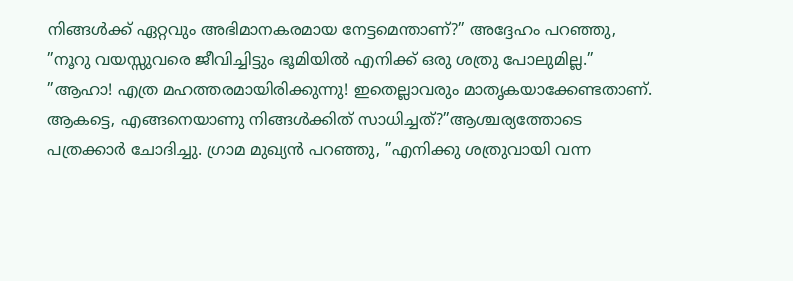നിങ്ങള്‍ക്ക് ഏറ്റവും അഭിമാനകരമായ നേട്ടമെന്താണ്?” അദ്ദേഹം പറഞ്ഞു, ”നൂറു വയസ്സുവരെ ജീവിച്ചിട്ടും ഭൂമിയില്‍ എനിക്ക് ഒരു ശത്രു പോലുമില്ല.” ”ആഹാ! എത്ര മഹത്തരമായിരിക്കുന്നു! ഇതെല്ലാവരും മാതൃകയാക്കേണ്ടതാണ്. ആകട്ടെ, എങ്ങനെയാണു നിങ്ങള്‍ക്കിത് സാധിച്ചത്?”ആശ്ചര്യത്തോടെ പത്രക്കാര്‍ ചോദിച്ചു. ഗ്രാമ മുഖ്യന്‍ പറഞ്ഞു, ”എനിക്കു ശത്രുവായി വന്ന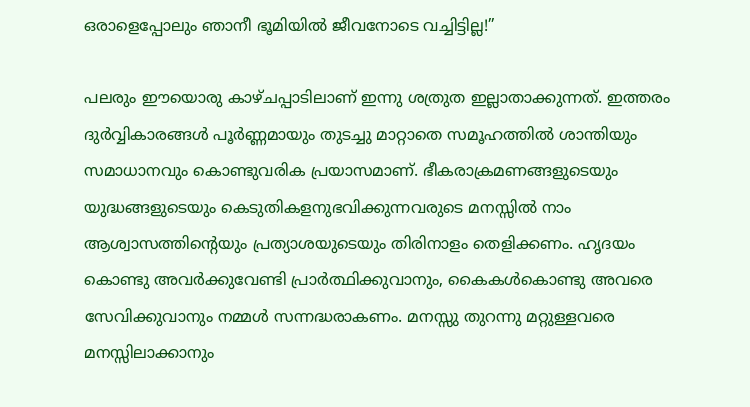ഒരാളെപ്പോലും ഞാനീ ഭൂമിയില്‍ ജീവനോടെ വച്ചിട്ടില്ല!”

പലരും ഈയൊരു കാഴ്ചപ്പാടിലാണ് ഇന്നു ശത്രുത ഇല്ലാതാക്കുന്നത്. ഇത്തരം ദുര്‍വ്വികാരങ്ങള്‍ പൂര്‍ണ്ണമായും തുടച്ചു മാറ്റാതെ സമൂഹത്തില്‍ ശാന്തിയും സമാധാനവും കൊണ്ടുവരിക പ്രയാസമാണ്. ഭീകരാക്രമണങ്ങളുടെയും യുദ്ധങ്ങളുടെയും കെടുതികളനുഭവിക്കുന്നവരുടെ മനസ്സില്‍ നാം ആശ്വാസത്തിന്റെയും പ്രത്യാശയുടെയും തിരിനാളം തെളിക്കണം. ഹൃദയം കൊണ്ടു അവര്‍ക്കുവേണ്ടി പ്രാര്‍ത്ഥിക്കുവാനും, കൈകള്‍കൊണ്ടു അവരെ സേവിക്കുവാനും നമ്മള്‍ സന്നദ്ധരാകണം. മനസ്സു തുറന്നു മറ്റുള്ളവരെ മനസ്സിലാക്കാനും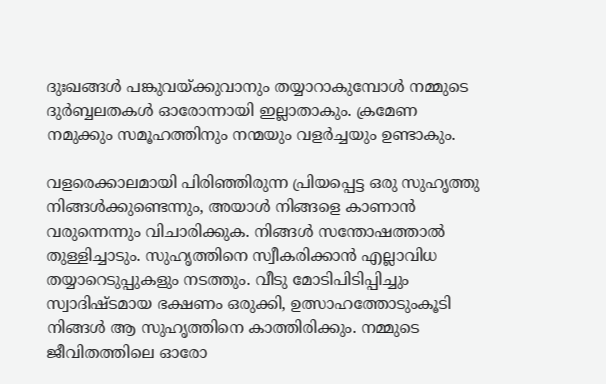ദുഃഖങ്ങള്‍ പങ്കുവയ്‌ക്കുവാനും തയ്യാറാകുമ്പോള്‍ നമ്മുടെ ദുര്‍ബ്ബലതകള്‍ ഓരോന്നായി ഇല്ലാതാകും. ക്രമേണ നമുക്കും സമൂഹത്തിനും നന്മയും വളര്‍ച്ചയും ഉണ്ടാകും.

വളരെക്കാലമായി പിരിഞ്ഞിരുന്ന പ്രിയപ്പെട്ട ഒരു സുഹൃത്തു നിങ്ങള്‍ക്കുണ്ടെന്നും, അയാള്‍ നിങ്ങളെ കാണാന്‍ വരുന്നെന്നും വിചാരിക്കുക. നിങ്ങള്‍ സന്തോഷത്താല്‍ തുള്ളിച്ചാടും. സുഹൃത്തിനെ സ്വീകരിക്കാന്‍ എല്ലാവിധ തയ്യാറെടുപ്പുകളും നടത്തും. വീടു മോടിപിടിപ്പിച്ചും സ്വാദിഷ്ടമായ ഭക്ഷണം ഒരുക്കി, ഉത്സാഹത്തോടുംകൂടി നിങ്ങള്‍ ആ സുഹൃത്തിനെ കാത്തിരിക്കും. നമ്മുടെ ജീവിതത്തിലെ ഓരോ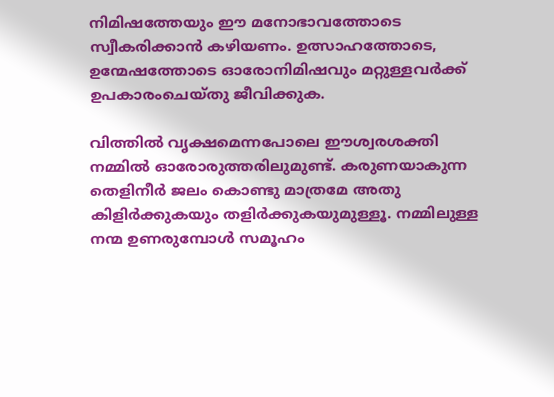നിമിഷത്തേയും ഈ മനോഭാവത്തോടെ സ്വീകരിക്കാന്‍ കഴിയണം. ഉത്സാഹത്തോടെ, ഉന്മേഷത്തോടെ ഓരോനിമിഷവും മറ്റുള്ളവര്‍ക്ക് ഉപകാരംചെയ്തു ജീവിക്കുക.

വിത്തില്‍ വൃക്ഷമെന്നപോലെ ഈശ്വരശക്തി നമ്മില്‍ ഓരോരുത്തരിലുമുണ്ട്. കരുണയാകുന്ന തെളിനീര്‍ ജലം കൊണ്ടു മാത്രമേ അതു കിളിര്‍ക്കുകയും തളിര്‍ക്കുകയുമുള്ളൂ. നമ്മിലുള്ള നന്മ ഉണരുമ്പോള്‍ സമൂഹം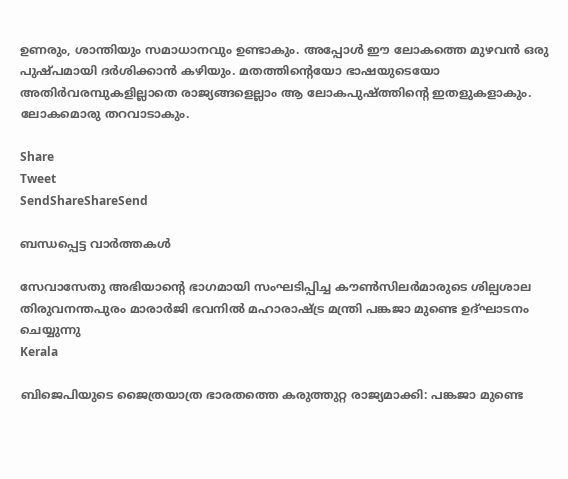ഉണരും, ശാന്തിയും സമാധാനവും ഉണ്ടാകും. അപ്പോള്‍ ഈ ലോകത്തെ മുഴവന്‍ ഒരു പുഷ്പമായി ദര്‍ശിക്കാന്‍ കഴിയും. മതത്തിന്റെയോ ഭാഷയുടെയോ അതിര്‍വരമ്പുകളില്ലാതെ രാജ്യങ്ങളെല്ലാം ആ ലോകപുഷ്ത്തിന്റെ ഇതളുകളാകും. ലോകമൊരു തറവാടാകും.

Share
Tweet
SendShareShareSend

ബന്ധപ്പെട്ട വാര്‍ത്തകള്‍

സേവാസേതു അഭിയാന്റെ ഭാഗമായി സംഘടിപ്പിച്ച കൗണ്‍സിലര്‍മാരുടെ ശില്പശാല തിരുവനന്തപുരം മാരാര്‍ജി ഭവനില്‍ മഹാരാഷ്ട്ര മന്ത്രി പങ്കജാ മുണ്ടെ ഉദ്ഘാടനം ചെയ്യുന്നു
Kerala

ബിജെപിയുടെ ജൈത്രയാത്ര ഭാരതത്തെ കരുത്തുറ്റ രാജ്യമാക്കി: പങ്കജാ മുണ്ടെ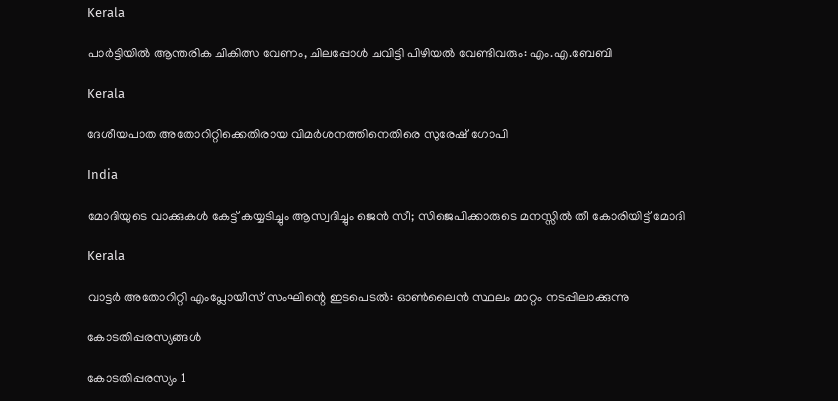Kerala

പാര്‍ട്ടിയില്‍ ആന്തരിക ചികിത്സ വേണം, ചിലപ്പോള്‍ ചവിട്ടി പിഴിയല്‍ വേണ്ടിവരും: എം.എ.ബേബി

Kerala

ദേശീയപാത അതോറിറ്റിക്കെതിരായ വിമര്‍ശനത്തിനെതിരെ സുരേഷ് ഗോപി

India

മോദിയുടെ വാക്കുകള്‍ കേട്ട് കയ്യടിച്ചും ആസ്വദിച്ചും ജെന്‍ സീ; സിജെപിക്കാരുടെ മനസ്സില്‍ തീ കോരിയിട്ട് മോദി

Kerala

വാട്ടര്‍ അതോറിറ്റി എംപ്ലോയീസ് സംഘിന്റെ ഇടപെടല്‍: ഓണ്‍ലൈന്‍ സ്ഥലം മാറ്റം നടപ്പിലാക്കുന്നു

കോടതിപ്പരസ്യങ്ങള്‍

കോടതിപ്പരസ്യം 1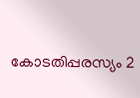കോടതിപ്പരസ്യം 2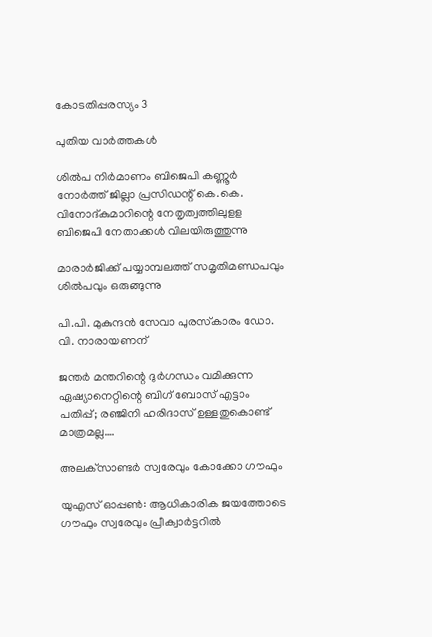കോടതിപ്പരസ്യം 3

പുതിയ വാര്‍ത്തകള്‍

ശില്‍പ നിര്‍മാണം ബിജെപി കണ്ണൂര്‍ നോര്‍ത്ത് ജില്ലാ പ്രസിഡന്റ് കെ.കെ. വിനോദ്കുമാറിന്റെ നേതൃത്വത്തിലുളള ബിജെപി നേതാക്കള്‍ വിലയിരുത്തുന്നു

മാരാര്‍ജിക്ക് പയ്യാമ്പലത്ത് സമൃതിമണ്ഡപവും ശില്‍പവും ഒരുങ്ങുന്നു

പി.പി. മുകുന്ദന്‍ സേവാ പുരസ്‌കാരം ഡോ. വി. നാരായണന്

ജന്തര്‍ മന്തറിന്റെ ദുര്‍ഗന്ധം വമിക്കുന്ന ഏഷ്യാനെറ്റിന്റെ ബിഗ് ബോസ് എട്ടാം പതിപ്പ്; രഞ്ജിനി ഹരിദാസ് ഉള്ളതുകൊണ്ട് മാത്രമല്ല….

അലക്‌സാണ്ടര്‍ സ്വരേവും കോക്കോ ഗൗഫും

യുഎസ് ഓപ്പണ്‍: ആധികാരിക ജയത്തോടെ ഗൗഫും സ്വരേവും പ്രീക്വാര്‍ട്ടറില്‍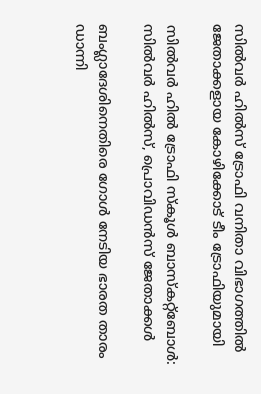സില്‍വര്‍ ഹില്‍സ് ട്രോഫി വനിതാ വിഭാഗത്തില്‍ ജേതാക്കളായ കോഴിക്കോട് ടീം ട്രോഫിയുമായി

സില്‍വര്‍ ഹില്‍ ട്രോഫി സ്‌കൂള്‍ ബാസ്‌കറ്റ്‌ബോള്‍: സില്‍വര്‍ ഹില്‍സ്, പ്രൊവിഡന്‍സ് ജേതാക്കള്‍

ബംഗ്ലാദേശിനെതിരെ ഗോള്‍ നേടിയ ഭാരത താരം ഡാന്നി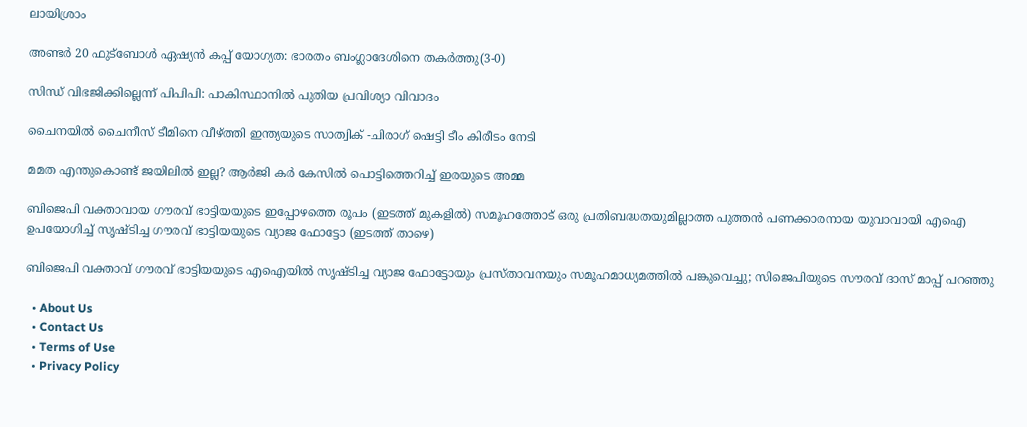ലായിശ്രാം

അണ്ടര്‍ 20 ഫുട്‌ബോള്‍ ഏഷ്യന്‍ കപ്പ് യോഗ്യത: ഭാരതം ബംഗ്ലാദേശിനെ തകര്‍ത്തു(3-0)

സിന്ധ് വിഭജിക്കില്ലെന്ന് പിപിപി: പാകിസ്ഥാനില്‍ പുതിയ പ്രവിശ്യാ വിവാദം

ചൈനയില്‍ ചൈനീസ് ടീമിനെ വീഴ്‌ത്തി ഇന്ത്യയുടെ സാത്വിക് -ചിരാഗ് ഷെട്ടി ടീം കിരീടം നേടി

മമത എന്തുകൊണ്ട് ജയിലില്‍ ഇല്ല? ആര്‍ജി കര്‍ കേസില്‍ പൊട്ടിത്തെറിച്ച് ഇരയുടെ അമ്മ

ബിജെപി വക്താവായ ഗൗരവ് ഭാട്ടിയയുടെ ഇപ്പോഴത്തെ രൂപം (ഇടത്ത് മുകളില്‍) സമൂഹത്തോട് ഒരു പ്രതിബദ്ധതയുമില്ലാത്ത പുത്തന്‍ പണക്കാരനായ യുവാവായി എഐ ഉപയോഗിച്ച് സൃഷ്ടിച്ച ഗൗരവ് ഭാട്ടിയയുടെ വ്യാജ ഫോട്ടോ (ഇടത്ത് താഴെ)

ബിജെപി വക്താവ് ഗൗരവ് ഭാട്ടിയയുടെ എഐയില്‍ സൃഷ്ടിച്ച വ്യാജ ഫോട്ടോയും പ്രസ്താവനയും സമൂഹമാധ്യമത്തില്‍ പങ്കുവെച്ചു; സിജെപിയുടെ സൗരവ് ദാസ് മാപ്പ് പറഞ്ഞു

  • About Us
  • Contact Us
  • Terms of Use
  • Privacy Policy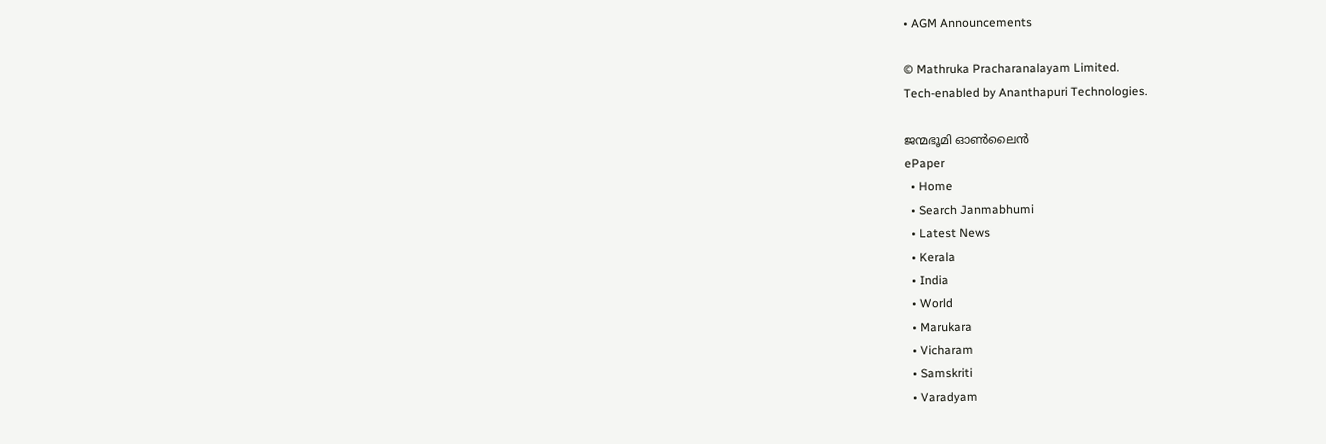• AGM Announcements

© Mathruka Pracharanalayam Limited.
Tech-enabled by Ananthapuri Technologies.

ജന്മഭൂമി ഓണ്‍ലൈന്‍
ePaper
  • Home
  • Search Janmabhumi
  • Latest News
  • Kerala
  • India
  • World
  • Marukara
  • Vicharam
  • Samskriti
  • Varadyam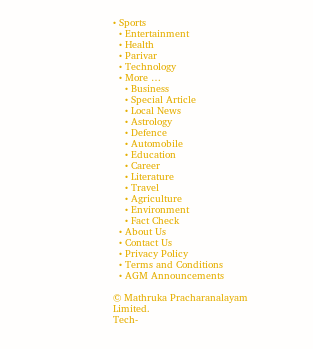• Sports
  • Entertainment
  • Health
  • Parivar
  • Technology
  • More …
    • Business
    • Special Article
    • Local News
    • Astrology
    • Defence
    • Automobile
    • Education
    • Career
    • Literature
    • Travel
    • Agriculture
    • Environment
    • Fact Check
  • About Us
  • Contact Us
  • Privacy Policy
  • Terms and Conditions
  • AGM Announcements

© Mathruka Pracharanalayam Limited.
Tech-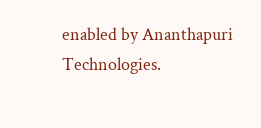enabled by Ananthapuri Technologies.